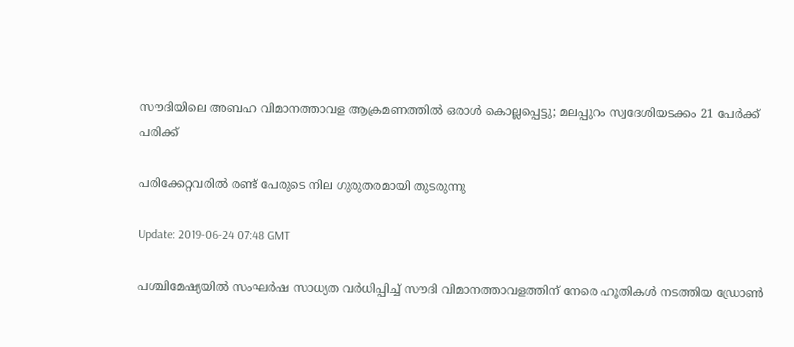സൗദിയിലെ അബഹ വിമാനത്താവള ആക്രമണത്തില്‍ ഒരാള്‍ കൊല്ലപ്പെട്ടു; മലപ്പുറം സ്വദേശിയടക്കം 21 പേര്‍ക്ക് പരിക്ക്

പരിക്കേറ്റവരില്‍ രണ്ട് പേരുടെ നില ഗുരുതരമായി തുടരുന്നു

Update: 2019-06-24 07:48 GMT

പശ്ചിമേഷ്യയില്‍ സംഘര്‍ഷ സാധ്യത വര്‍ധിപ്പിച്ച് സൗദി വിമാനത്താവളത്തിന് നേരെ ഹൂതികള്‍ നടത്തിയ ഡ്രോണ്‍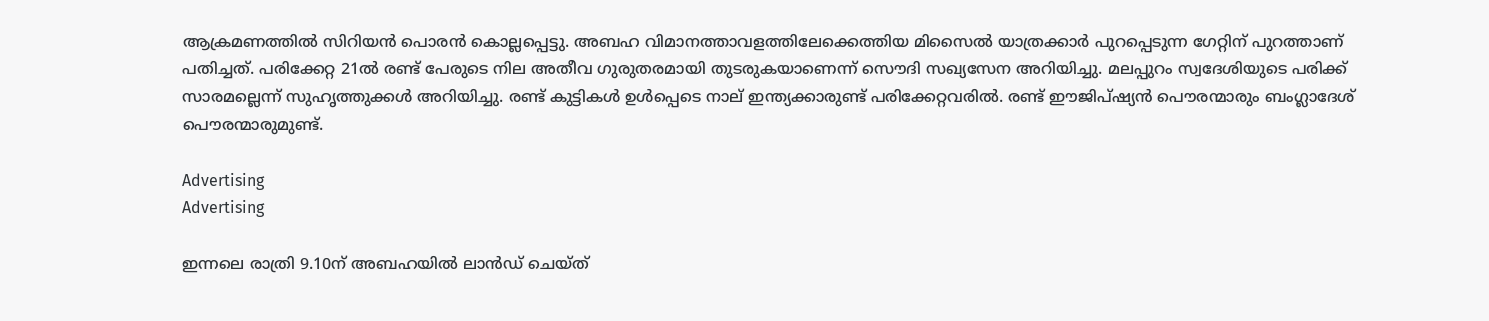ആക്രമണത്തില്‍ സിറിയന്‍ പൊരന്‍ കൊല്ലപ്പെട്ടു. അബഹ വിമാനത്താവളത്തിലേക്കെത്തിയ മിസൈല്‍ യാത്രക്കാര്‍ പുറപ്പെടുന്ന ഗേറ്റിന് പുറത്താണ് പതിച്ചത്. പരിക്കേറ്റ 21ല്‍ രണ്ട് പേരുടെ നില അതീവ ഗുരുതരമായി തുടരുകയാണെന്ന് സൌദി സഖ്യസേന അറിയിച്ചു. മലപ്പുറം സ്വദേശിയുടെ പരിക്ക് സാരമല്ലെന്ന് സുഹൃത്തുക്കള്‍ അറിയിച്ചു. രണ്ട് കുട്ടികള്‍ ഉള്‍പ്പെടെ നാല് ഇന്ത്യക്കാരുണ്ട് പരിക്കേറ്റവരില്‍. രണ്ട് ഈജിപ്ഷ്യന്‍ പൌരന്മാരും ബംഗ്ലാദേശ് പൌരന്മാരുമുണ്ട്.

Advertising
Advertising

ഇന്നലെ രാത്രി 9.10ന് അബഹയില്‍ ലാന്‍ഡ് ചെയ്ത്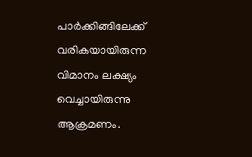പാര്‍ക്കിങ്ങിലേക്ക് വരികയായിരുന്ന വിമാനം ലക്ഷ്യം വെച്ചായിരുന്നു ആക്രമണം.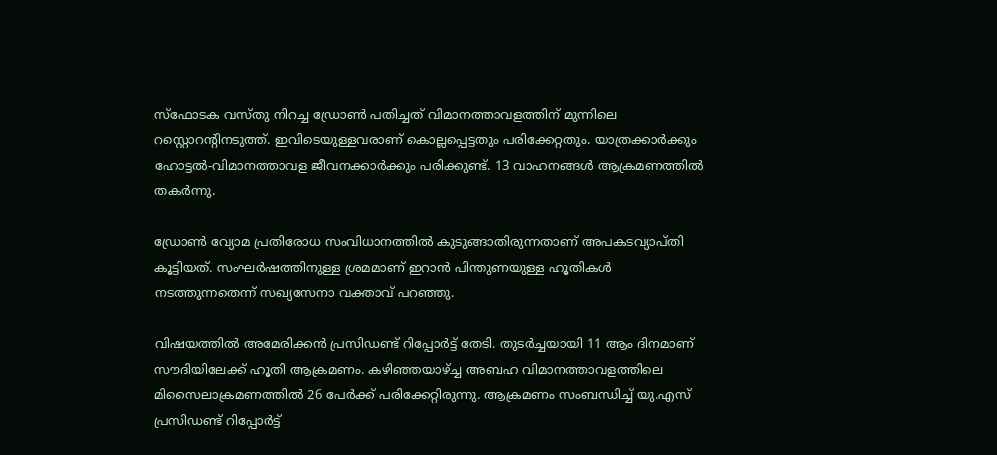സ്ഫോടക വസ്തു നിറച്ച ഡ്രോണ്‍ പതിച്ചത് വിമാനത്താവളത്തിന് മുന്നിലെ റസ്റ്റൊറന്റിനടുത്ത്. ഇവിടെയുള്ളവരാണ് കൊല്ലപ്പെട്ടതും പരിക്കേറ്റതും. യാത്രക്കാര്‍ക്കും ഹോട്ടല്‍-വിമാനത്താവള ജീവനക്കാര്‍ക്കും പരിക്കുണ്ട്. 13 വാഹനങ്ങള്‍ ആക്രമണത്തില്‍ തകര്‍ന്നു.

ഡ്രോ‌ണ്‍ വ്യോമ പ്രതിരോധ സംവിധാനത്തില്‍ കുടുങ്ങാതിരുന്നതാണ് അപകടവ്യാപ്തി കൂട്ടിയത്. സംഘര്‍ഷത്തിനുള്ള ശ്രമമാണ് ഇറാന്‍ പിന്തുണയുള്ള ഹൂതികള്‍ നടത്തുന്നതെന്ന് സഖ്യസേനാ വക്താവ് പറഞ്ഞു.

വിഷയത്തില്‍ അമേരിക്കന്‍ പ്രസിഡണ്ട് റിപ്പോര്‍ട്ട് തേടി. തുടര്‍ച്ചയായി 11 ആം ദിനമാണ് സൗദിയിലേക്ക് ഹൂതി ആക്രമണം. കഴിഞ്ഞയാഴ്ച്ച അബഹ വിമാനത്താവളത്തിലെ മിസൈലാക്രമണത്തില്‍ 26 പേര്‍ക്ക് പരിക്കേറ്റിരുന്നു. ആക്രമണം സംബന്ധിച്ച് യു.എസ് പ്രസിഡണ്ട് റിപ്പോര്‍ട്ട്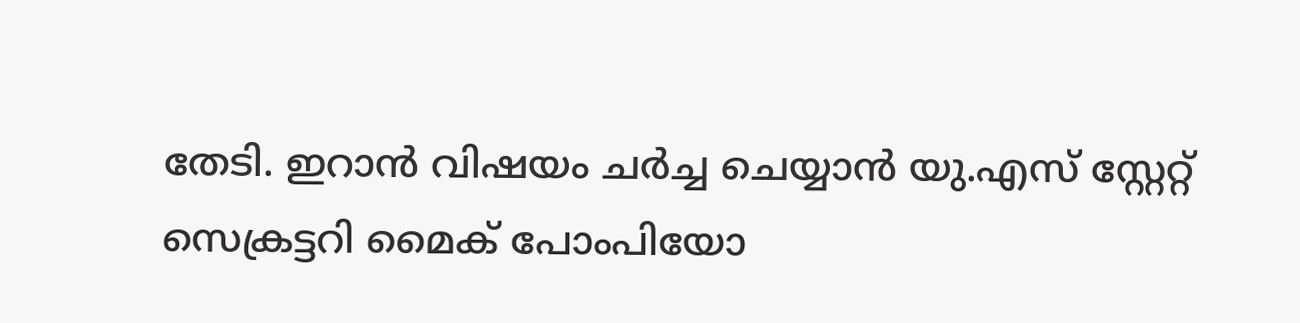തേടി. ഇറാന്‍ വിഷയം ചര്‍ച്ച ചെയ്യാന്‍ യു.എസ് സ്റ്റേറ്റ് സെക്രട്ടറി മൈക് പോംപിയോ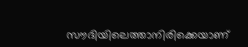സൗദിയിലെത്താനിരിക്കെയാണ്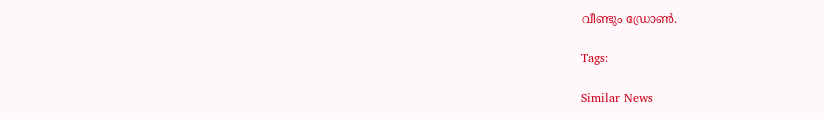വീണ്ടും ഡ്രോണ്‍.

Tags:

Similar News